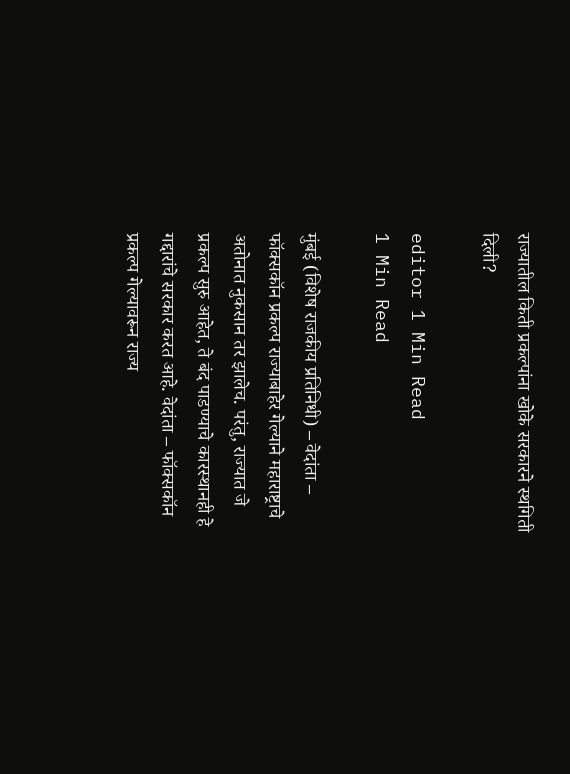राज्यातील किती प्रकल्पांना खोके सरकारने स्थगिती दिली?

editor 1 Min Read
1 Min Read

मुंबई (विशेष राजकीय प्रतिनिधी) – वेदांता – फॉक्सकॉन प्रकल्प राज्याबाहेर गेल्याने महाराष्ट्राचे अतोनात नुकसान तर झालेच. परंतु, राज्यात जे प्रकल्प सुरु आहेत, ते बंद पाडण्याचे कारस्थानही हे गद्दारांचे सरकार करत आहे. वेदांता – फॉक्सकॉन प्रकल्प गेल्यावरून राज्य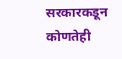सरकारकडून कोणतेही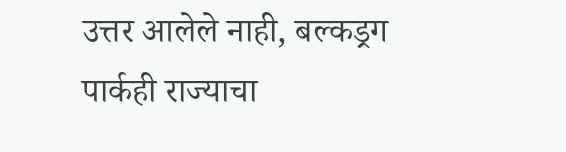उत्तर आलेले नाही, बल्कड्रग पार्कही राज्याचा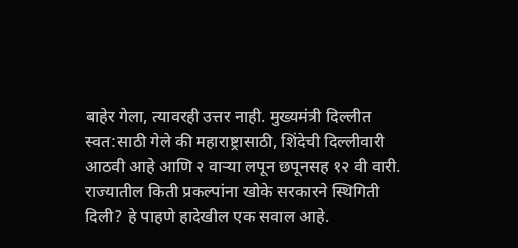बाहेर गेला, त्यावरही उत्तर नाही. मुख्यमंत्री दिल्लीत स्वत:साठी गेले की महाराष्ट्रासाठी, शिंदेची दिल्लीवारी आठवी आहे आणि २ वार्‍या लपून छपूनसह १२ वी वारी. राज्यातील किती प्रकल्पांना खोके सरकारने स्थिगिती दिली? हे पाहणे हादेखील एक सवाल आहे.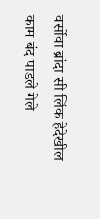वर्सोवा ब्रांदा सी लिंक हेदेखील काम बंद पाडले गेले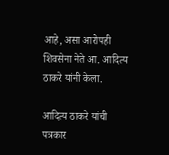आहे, असा आरोपही शिवसेना नेते आ. आदित्य ठाकरे यांनी केला.

आदित्य ठाकरे यांची पत्रकार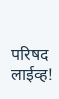परिषद लाईव्ह!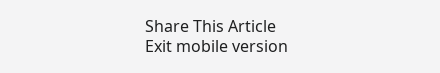Share This Article
Exit mobile version